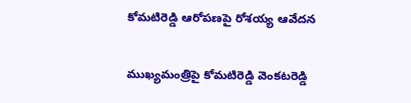కోమటిరెడ్డి ఆరోపణపై రోశయ్య ఆవేదన

ముఖ్యమంత్రిపై కోమటిరెడ్డి వెంకటరెడ్డి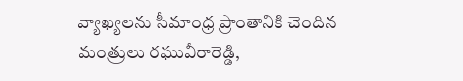వ్యాఖ్యలను సీమాంధ్ర ప్రాంతానికి చెందిన మంత్రులు రఘువీరారెడ్డి,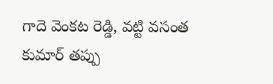గాదె వెంకట రెడ్డి, వట్టి వసంత కుమార్ తప్పు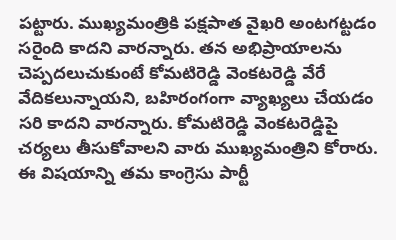పట్టారు. ముఖ్యమంత్రికి పక్షపాత వైఖరి అంటగట్టడం సరైంది కాదని వారన్నారు. తన అభిప్రాయాలను చెప్పదలుచుకుంటే కోమటిరెడ్డి వెంకటరెడ్డి వేరే వేదికలున్నాయని, బహిరంగంగా వ్యాఖ్యలు చేయడం సరి కాదని వారన్నారు. కోమటిరెడ్డి వెంకటరెడ్డిపై చర్యలు తీసుకోవాలని వారు ముఖ్యమంత్రిని కోరారు. ఈ విషయాన్ని తమ కాంగ్రెసు పార్టీ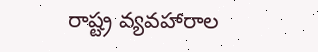రాష్ట్ర వ్యవహారాల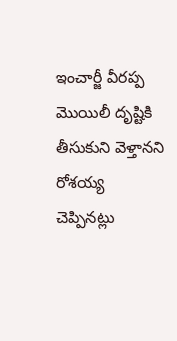ఇంచార్జీ వీరప్ప మొయిలీ దృష్టికి తీసుకుని వెళ్తానని రోశయ్య చెప్పినట్లు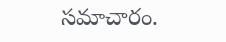సమాచారం.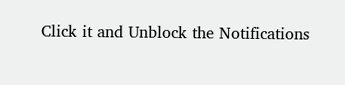Click it and Unblock the Notifications